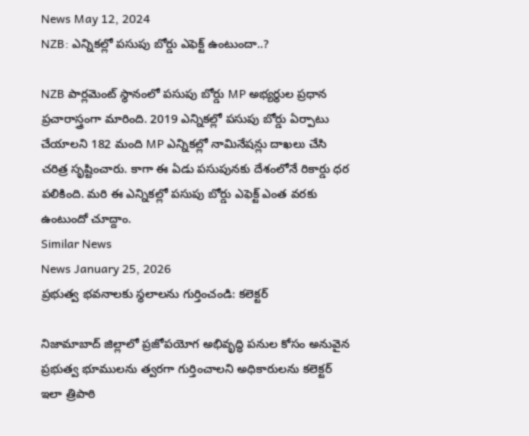News May 12, 2024
NZB: ఎన్నికల్లో పసుపు బోర్డు ఎఫెక్ట్ ఉంటుందా..?

NZB పార్లమెంట్ స్థానంలో పసుపు బోర్డు MP అభ్యర్థుల ప్రధాన ప్రచారాస్త్రంగా మారింది. 2019 ఎన్నికల్లో పసుపు బోర్డు ఏర్పాటు చేయాలని 182 మంది MP ఎన్నికల్లో నామినేషన్లు దాఖలు చేసి చరిత్ర సృష్టించారు. కాగా ఈ ఏడు పసుపునకు దేశంలోనే రికార్డు ధర పలికింది. మరి ఈ ఎన్నికల్లో పసుపు బోర్డు ఎఫెక్ట్ ఎంత వరకు ఉంటుందో చూద్దాం.
Similar News
News January 25, 2026
ప్రభుత్వ భవనాలకు స్థలాలను గుర్తించండి: కలెక్టర్

నిజామాబాద్ జిల్లాలో ప్రజోపయోగ అభివృద్ధి పనుల కోసం అనువైన ప్రభుత్వ భూములను త్వరగా గుర్తించాలని అధికారులను కలెక్టర్ ఇలా త్రిపాఠి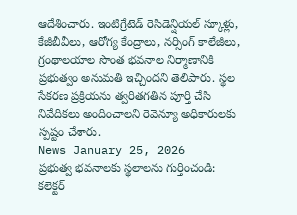ఆదేశించారు. ఇంటిగ్రేటెడ్ రెసిడెన్షియల్ స్కూళ్లు, కేజీబీవీలు, ఆరోగ్య కేంద్రాలు, నర్సింగ్ కాలేజీలు, గ్రంథాలయాల సొంత భవనాల నిర్మాణానికి ప్రభుత్వం అనుమతి ఇచ్చిందని తెలిపారు. స్థల సేకరణ ప్రక్రియను త్వరితగతిన పూర్తి చేసి నివేదికలు అందించాలని రెవెన్యూ అధికారులకు స్పష్టం చేశారు.
News January 25, 2026
ప్రభుత్వ భవనాలకు స్థలాలను గుర్తించండి: కలెక్టర్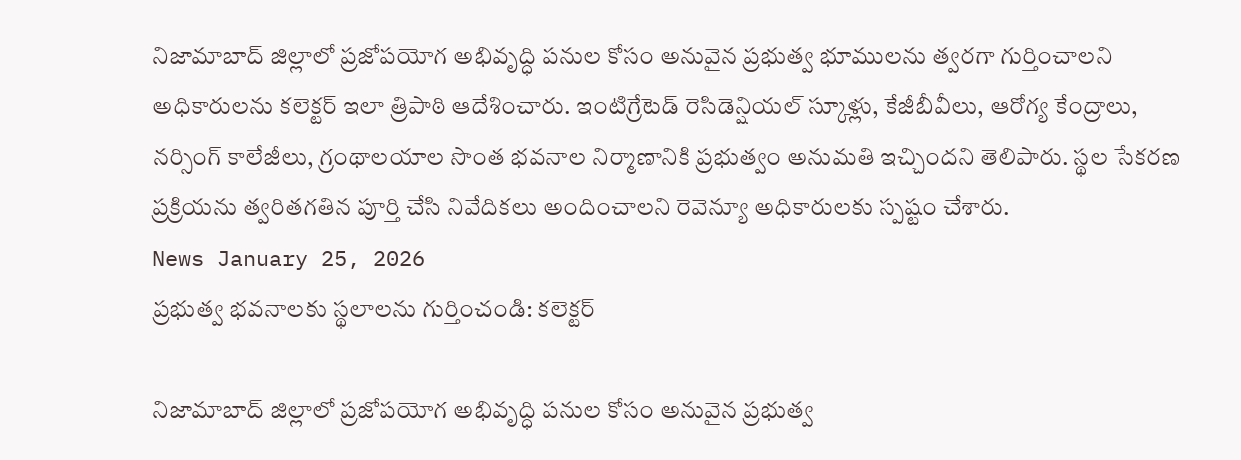నిజామాబాద్ జిల్లాలో ప్రజోపయోగ అభివృద్ధి పనుల కోసం అనువైన ప్రభుత్వ భూములను త్వరగా గుర్తించాలని అధికారులను కలెక్టర్ ఇలా త్రిపాఠి ఆదేశించారు. ఇంటిగ్రేటెడ్ రెసిడెన్షియల్ స్కూళ్లు, కేజీబీవీలు, ఆరోగ్య కేంద్రాలు, నర్సింగ్ కాలేజీలు, గ్రంథాలయాల సొంత భవనాల నిర్మాణానికి ప్రభుత్వం అనుమతి ఇచ్చిందని తెలిపారు. స్థల సేకరణ ప్రక్రియను త్వరితగతిన పూర్తి చేసి నివేదికలు అందించాలని రెవెన్యూ అధికారులకు స్పష్టం చేశారు.
News January 25, 2026
ప్రభుత్వ భవనాలకు స్థలాలను గుర్తించండి: కలెక్టర్

నిజామాబాద్ జిల్లాలో ప్రజోపయోగ అభివృద్ధి పనుల కోసం అనువైన ప్రభుత్వ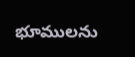భూములను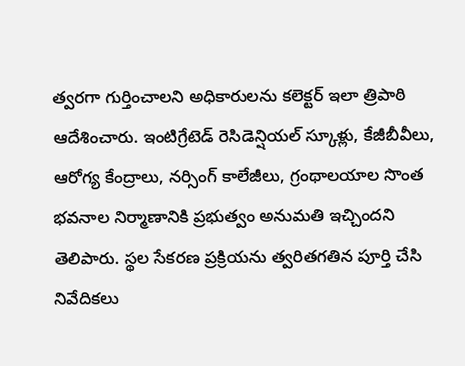త్వరగా గుర్తించాలని అధికారులను కలెక్టర్ ఇలా త్రిపాఠి ఆదేశించారు. ఇంటిగ్రేటెడ్ రెసిడెన్షియల్ స్కూళ్లు, కేజీబీవీలు, ఆరోగ్య కేంద్రాలు, నర్సింగ్ కాలేజీలు, గ్రంథాలయాల సొంత భవనాల నిర్మాణానికి ప్రభుత్వం అనుమతి ఇచ్చిందని తెలిపారు. స్థల సేకరణ ప్రక్రియను త్వరితగతిన పూర్తి చేసి నివేదికలు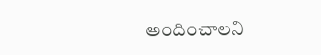అందించాలని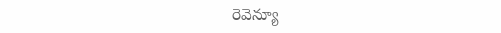రెవెన్యూ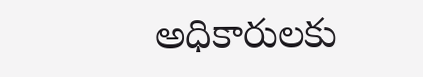అధికారులకు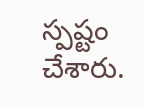స్పష్టం చేశారు.